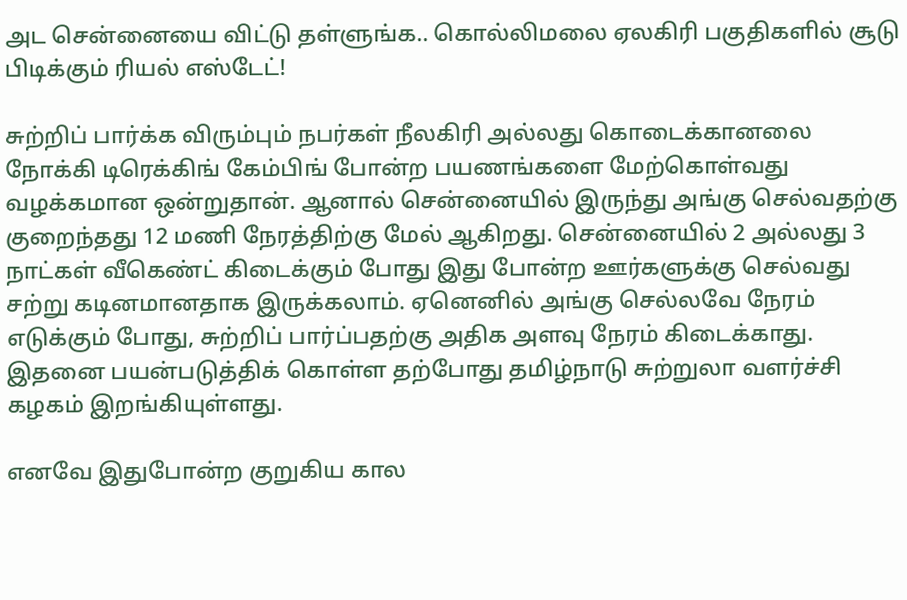அட சென்னையை விட்டு தள்ளுங்க.. கொல்லிமலை ஏலகிரி பகுதிகளில் சூடு பிடிக்கும் ரியல் எஸ்டேட்!

சுற்றிப் பார்க்க விரும்பும் நபர்கள் நீலகிரி அல்லது கொடைக்கானலை நோக்கி டிரெக்கிங் கேம்பிங் போன்ற பயணங்களை மேற்கொள்வது வழக்கமான ஒன்றுதான். ஆனால் சென்னையில் இருந்து அங்கு செல்வதற்கு குறைந்தது 12 மணி நேரத்திற்கு மேல் ஆகிறது. சென்னையில் 2 அல்லது 3 நாட்கள் வீகெண்ட் கிடைக்கும் போது இது போன்ற ஊர்களுக்கு செல்வது சற்று கடினமானதாக இருக்கலாம். ஏனெனில் அங்கு செல்லவே நேரம் எடுக்கும் போது, சுற்றிப் பார்ப்பதற்கு அதிக அளவு நேரம் கிடைக்காது. இதனை பயன்படுத்திக் கொள்ள தற்போது தமிழ்நாடு சுற்றுலா வளர்ச்சி கழகம் இறங்கியுள்ளது.

எனவே இதுபோன்ற குறுகிய கால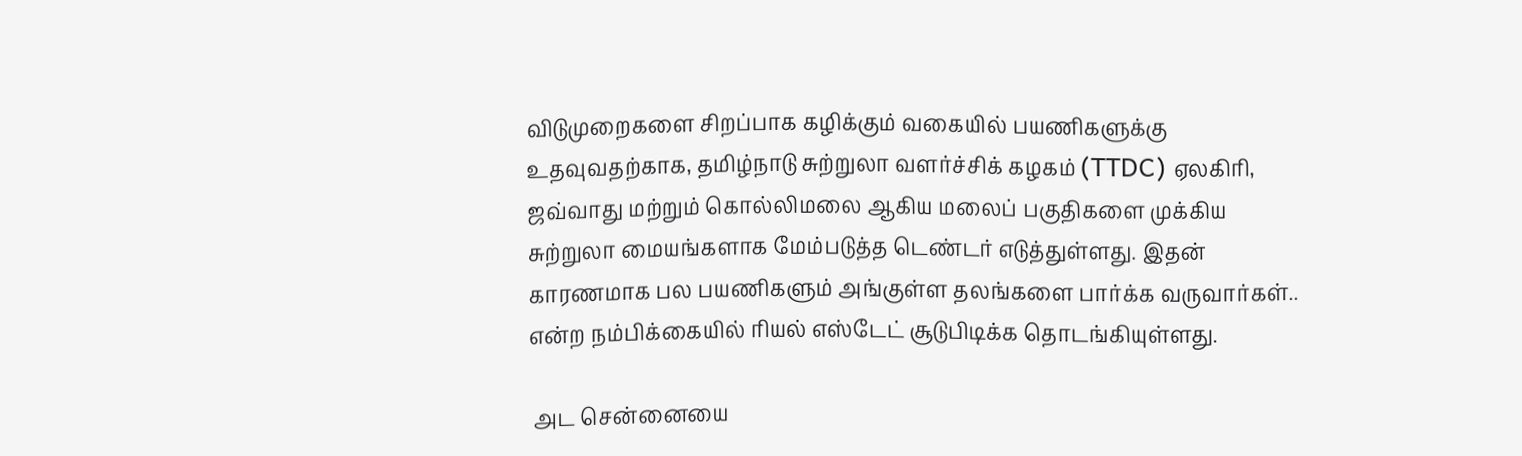விடுமுறைகளை சிறப்பாக கழிக்கும் வகையில் பயணிகளுக்கு உதவுவதற்காக, தமிழ்நாடு சுற்றுலா வளர்ச்சிக் கழகம் (TTDC) ஏலகிரி, ஜவ்வாது மற்றும் கொல்லிமலை ஆகிய மலைப் பகுதிகளை முக்கிய சுற்றுலா மையங்களாக மேம்படுத்த டெண்டர் எடுத்துள்ளது. இதன் காரணமாக பல பயணிகளும் அங்குள்ள தலங்களை பார்க்க வருவார்கள்.. என்ற நம்பிக்கையில் ரியல் எஸ்டேட் சூடுபிடிக்க தொடங்கியுள்ளது.

 அட சென்னையை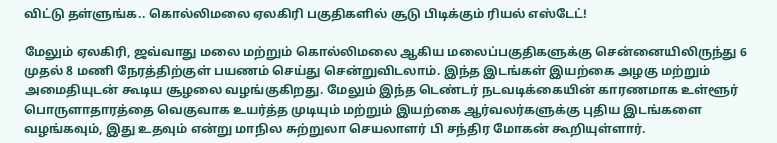விட்டு தள்ளுங்க.. கொல்லிமலை ஏலகிரி பகுதிகளில் சூடு பிடிக்கும் ரியல் எஸ்டேட்!

மேலும் ஏலகிரி, ஜவ்வாது மலை மற்றும் கொல்லிமலை ஆகிய மலைப்பகுதிகளுக்கு சென்னையிலிருந்து 6 முதல் 8 மணி நேரத்திற்குள் பயணம் செய்து சென்றுவிடலாம். இந்த இடங்கள் இயற்கை அழகு மற்றும் அமைதியுடன் கூடிய சூழலை வழங்குகிறது. மேலும் இந்த டெண்டர் நடவடிக்கையின் காரணமாக உள்ளூர் பொருளாதாரத்தை வெகுவாக உயர்த்த முடியும் மற்றும் இயற்கை ஆர்வலர்களுக்கு புதிய இடங்களை வழங்கவும், இது உதவும் என்று மாநில சுற்றுலா செயலாளர் பி சந்திர மோகன் கூறியுள்ளார்.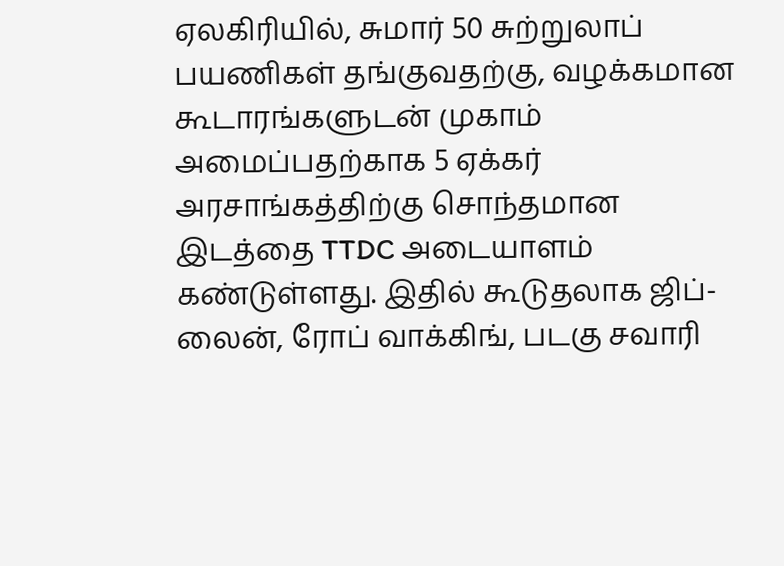ஏலகிரியில், சுமார் 50 சுற்றுலாப் பயணிகள் தங்குவதற்கு, வழக்கமான கூடாரங்களுடன் முகாம் அமைப்பதற்காக 5 ஏக்கர் அரசாங்கத்திற்கு சொந்தமான இடத்தை TTDC அடையாளம் கண்டுள்ளது. இதில் கூடுதலாக ஜிப்-லைன், ரோப் வாக்கிங், படகு சவாரி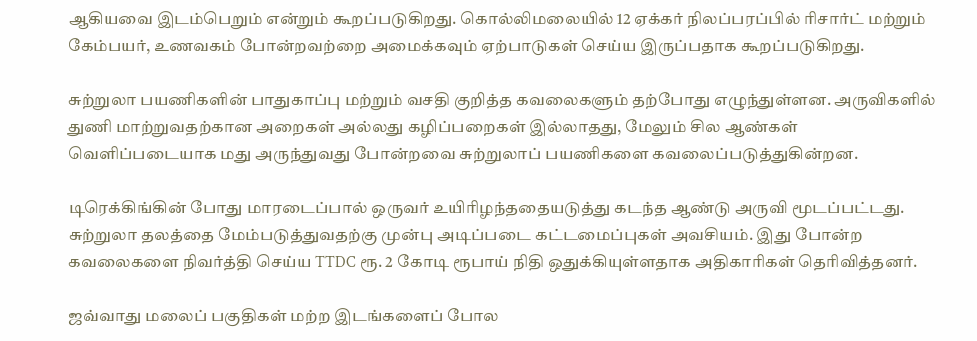ஆகியவை இடம்பெறும் என்றும் கூறப்படுகிறது. கொல்லிமலையில் 12 ஏக்கர் நிலப்பரப்பில் ரிசார்ட் மற்றும் கேம்பயர், உணவகம் போன்றவற்றை அமைக்கவும் ஏற்பாடுகள் செய்ய இருப்பதாக கூறப்படுகிறது.

சுற்றுலா பயணிகளின் பாதுகாப்பு மற்றும் வசதி குறித்த கவலைகளும் தற்போது எழுந்துள்ளன. அருவிகளில் துணி மாற்றுவதற்கான அறைகள் அல்லது கழிப்பறைகள் இல்லாதது, மேலும் சில ஆண்கள் வெளிப்படையாக மது அருந்துவது போன்றவை சுற்றுலாப் பயணிகளை கவலைப்படுத்துகின்றன.

டிரெக்கிங்கின் போது மாரடைப்பால் ஒருவர் உயிரிழந்ததையடுத்து கடந்த ஆண்டு அருவி மூடப்பட்டது. சுற்றுலா தலத்தை மேம்படுத்துவதற்கு முன்பு அடிப்படை கட்டமைப்புகள் அவசியம். இது போன்ற கவலைகளை நிவர்த்தி செய்ய TTDC ரூ. 2 கோடி ரூபாய் நிதி ஒதுக்கியுள்ளதாக அதிகாரிகள் தெரிவித்தனர்.

ஜவ்வாது மலைப் பகுதிகள் மற்ற இடங்களைப் போல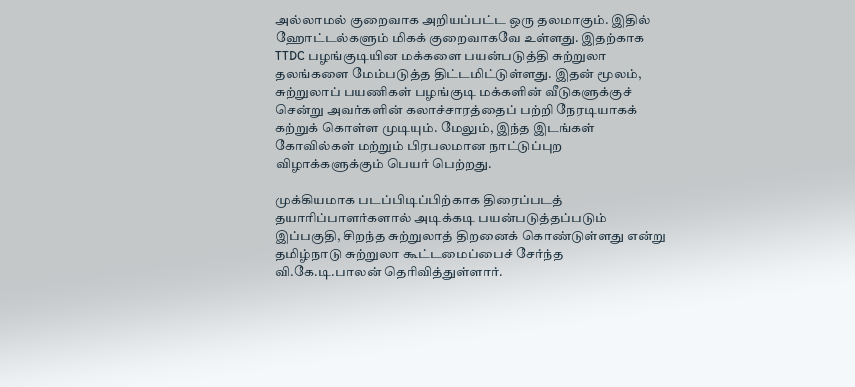அல்லாமல் குறைவாக அறியப்பட்ட ஒரு தலமாகும். இதில் ஹோட்டல்களும் மிகக் குறைவாகவே உள்ளது. இதற்காக TTDC பழங்குடியின மக்களை பயன்படுத்தி சுற்றுலா தலங்களை மேம்படுத்த திட்டமிட்டுள்ளது. இதன் மூலம், சுற்றுலாப் பயணிகள் பழங்குடி மக்களின் வீடுகளுக்குச் சென்று அவர்களின் கலாச்சாரத்தைப் பற்றி நேரடியாகக் கற்றுக் கொள்ள முடியும். மேலும், இந்த இடங்கள் கோவில்கள் மற்றும் பிரபலமான நாட்டுப்புற விழாக்களுக்கும் பெயர் பெற்றது.

முக்கியமாக படப்பிடிப்பிற்காக திரைப்படத் தயாரிப்பாளர்களால் அடிக்கடி பயன்படுத்தப்படும் இப்பகுதி, சிறந்த சுற்றுலாத் திறனைக் கொண்டுள்ளது என்று தமிழ்நாடு சுற்றுலா கூட்டமைப்பைச் சேர்ந்த வி.கே.டி.பாலன் தெரிவித்துள்ளார்.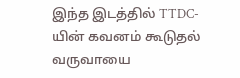இந்த இடத்தில் TTDC-யின் கவனம் கூடுதல் வருவாயை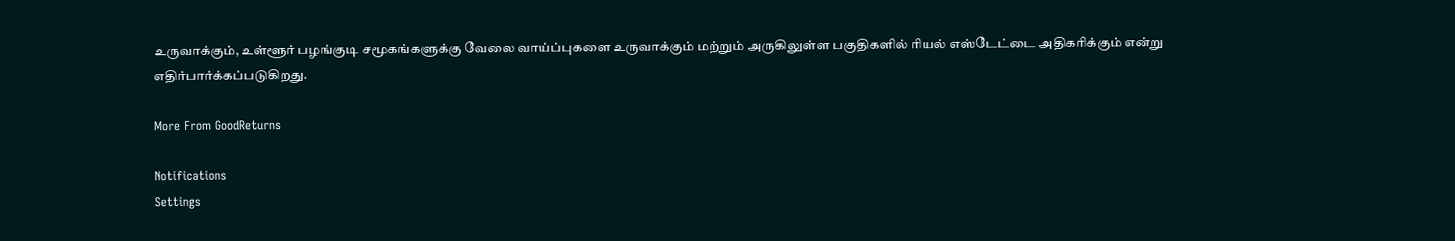உருவாக்கும், உள்ளூர் பழங்குடி சமூகங்களுக்கு வேலை வாய்ப்புகளை உருவாக்கும் மற்றும் அருகிலுள்ள பகுதிகளில் ரியல் எஸ்டேட்டை அதிகரிக்கும் என்று எதிர்பார்க்கப்படுகிறது.

More From GoodReturns

Notifications
Settings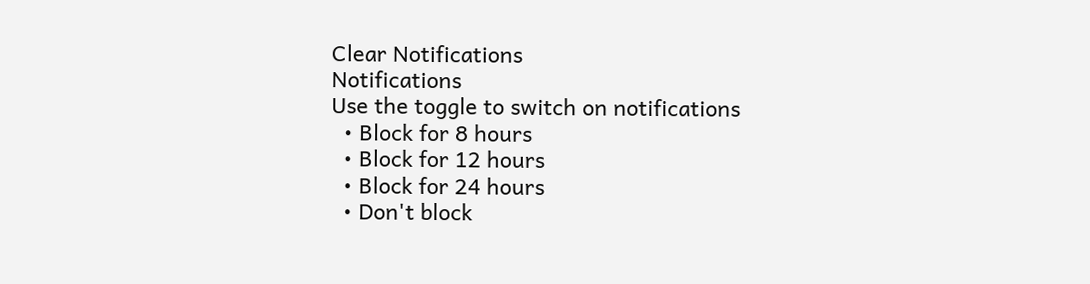Clear Notifications
Notifications
Use the toggle to switch on notifications
  • Block for 8 hours
  • Block for 12 hours
  • Block for 24 hours
  • Don't block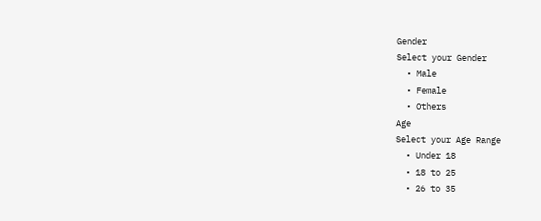Gender
Select your Gender
  • Male
  • Female
  • Others
Age
Select your Age Range
  • Under 18
  • 18 to 25
  • 26 to 35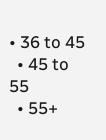• 36 to 45
  • 45 to 55
  • 55+